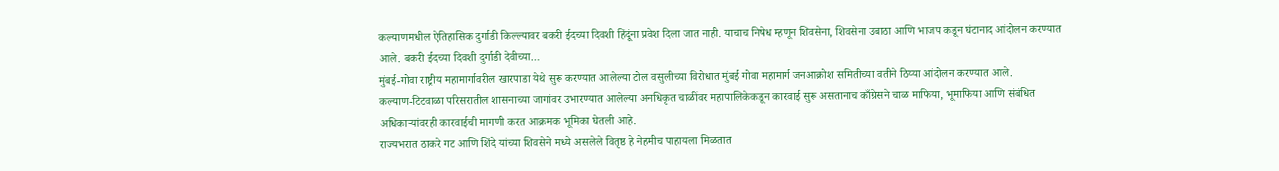कल्याणमधील ऐतिहासिक दुर्गाडी किल्ल्यावर बकरी ईदच्या दिवशी हिंदूंना प्रवेश दिला जात नाही. याचाच निषेध म्हणून शिवसेना, शिवसेना उबाठा आणि भाजप कडून घंटानाद आंदोलन करण्यात आले. बकरी ईदच्या दिवशी दुर्गाडी देवीच्या…
मुंबई-गोवा राष्ट्रीय महामार्गावरील खारपाडा येथे सुरू करण्यात आलेल्या टोल वसुलीच्या विरोधात मुंबई गोवा महामार्ग जनआक्रोश समितीच्या वतीने ठिय्या आंदोलन करण्यात आले.
कल्याण-टिटवाळा परिसरातील शासनाच्या जागांवर उभारण्यात आलेल्या अनधिकृत चाळींवर महापालिकेकडून कारवाई सुरू असतानाच काँग्रेसने चाळ माफिया, भूमाफिया आणि संबंधित अधिकाऱ्यांवरही कारवाईची मागणी करत आक्रमक भूमिका घेतली आहे.
राज्यभरात ठाकरे गट आणि शिंदे यांच्या शिवसेने मध्ये असलेले वितृष्ठ हे नेहमीच पाहायला मिळतात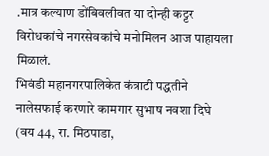.मात्र कल्याण डोंबिवलीवत या दोन्ही कट्टर विरोधकांचे नगरसेवकांचे मनोमिलन आज पाहायला मिळालं.
भिवंडी महानगरपालिकेत कंत्राटी पद्धतीने नालेसफाई करणारे कामगार सुभाष नवशा दिघे (वय 44, रा. मिठपाडा,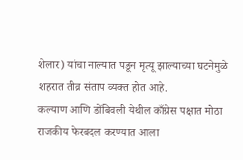शेलार) यांचा नाल्यात पडून मृत्यू झाल्याच्या घटनेमुळे शहरात तीव्र संताप व्यक्त होत आहे.
कल्याण आणि डोंबिवली येथील काँग्रेस पक्षात मोठा राजकीय फेरबदल करण्यात आला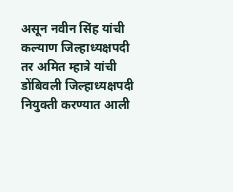असून नवीन सिंह यांची कल्याण जिल्हाध्यक्षपदी तर अमित म्हात्रे यांची डोंबिवली जिल्हाध्यक्षपदी नियुक्ती करण्यात आली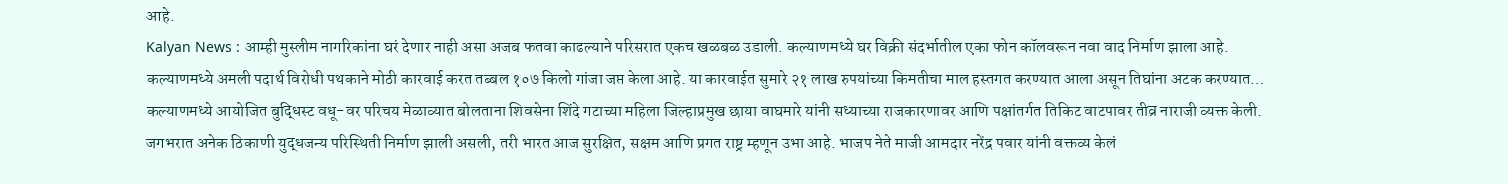आहे.
Kalyan News : आम्ही मुस्लीम नागरिकांना घरं देणार नाही असा अजब फतवा काढल्याने परिसरात एकच खळबळ उडाली. कल्याणमध्ये घर विक्री संदर्भातील एका फोन कॉलवरून नवा वाद निर्माण झाला आहे.
कल्याणमध्ये अमली पदार्थ विरोधी पथकाने मोठी कारवाई करत तब्बल १०७ किलो गांजा जप्त केला आहे. या कारवाईत सुमारे २१ लाख रुपयांच्या किमतीचा माल हस्तगत करण्यात आला असून तिघांना अटक करण्यात…
कल्याणमध्ये आयोजित बुद्धिस्ट वधू-वर परिचय मेळाव्यात बोलताना शिवसेना शिंदे गटाच्या महिला जिल्हाप्रमुख छाया वाघमारे यांनी सध्याच्या राजकारणावर आणि पक्षांतर्गत तिकिट वाटपावर तीव्र नाराजी व्यक्त केली.
जगभरात अनेक ठिकाणी युद्धजन्य परिस्थिती निर्माण झाली असली, तरी भारत आज सुरक्षित, सक्षम आणि प्रगत राष्ट्र म्हणून उभा आहे. भाजप नेते माजी आमदार नरेंद्र पवार यांनी वक्तव्य केलं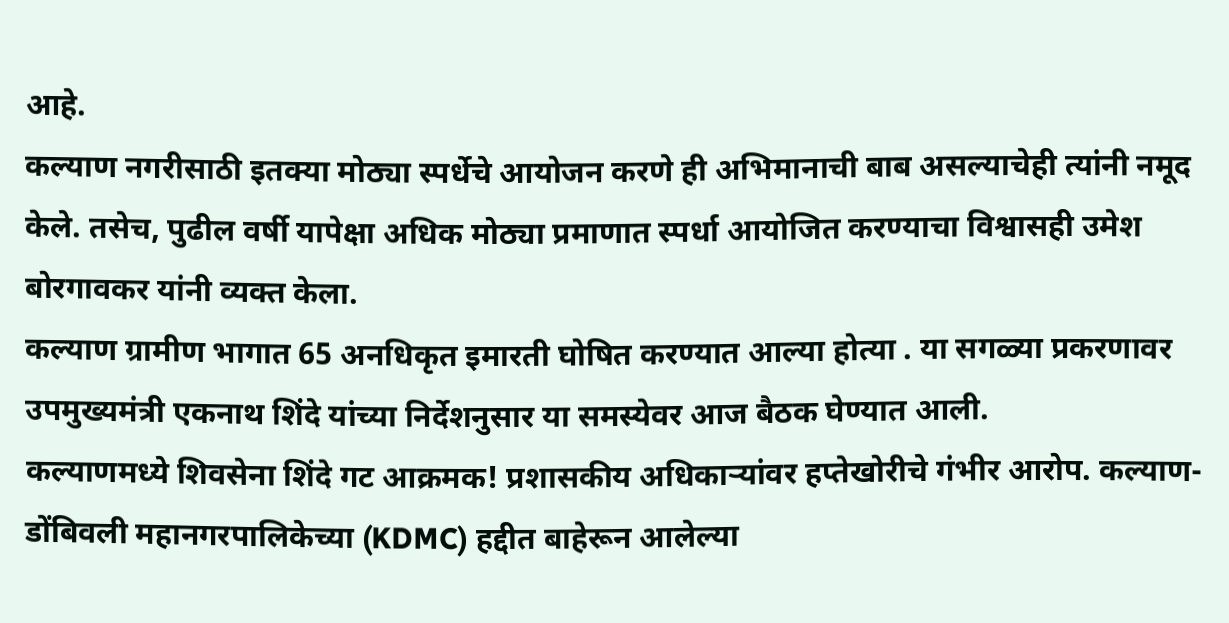आहे.
कल्याण नगरीसाठी इतक्या मोठ्या स्पर्धेचे आयोजन करणे ही अभिमानाची बाब असल्याचेही त्यांनी नमूद केले. तसेच, पुढील वर्षी यापेक्षा अधिक मोठ्या प्रमाणात स्पर्धा आयोजित करण्याचा विश्वासही उमेश बोरगावकर यांनी व्यक्त केला.
कल्याण ग्रामीण भागात 65 अनधिकृत इमारती घोषित करण्यात आल्या होत्या . या सगळ्या प्रकरणावर उपमुख्यमंत्री एकनाथ शिंदे यांच्या निर्देशनुसार या समस्येवर आज बैठक घेण्यात आली.
कल्याणमध्ये शिवसेना शिंदे गट आक्रमक! प्रशासकीय अधिकाऱ्यांवर हप्तेखोरीचे गंभीर आरोप. कल्याण-डोंबिवली महानगरपालिकेच्या (KDMC) हद्दीत बाहेरून आलेल्या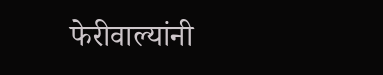फेरीवाल्यांनी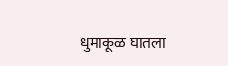धुमाकूळ घातला